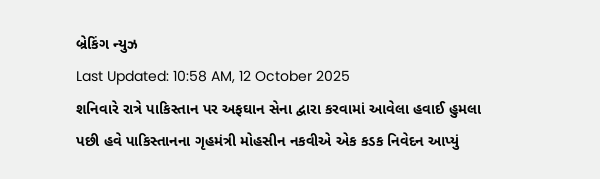બ્રેકિંગ ન્યુઝ
Last Updated: 10:58 AM, 12 October 2025
શનિવારે રાત્રે પાકિસ્તાન પર અફઘાન સેના દ્વારા કરવામાં આવેલા હવાઈ હુમલા પછી હવે પાકિસ્તાનના ગૃહમંત્રી મોહસીન નકવીએ એક કડક નિવેદન આપ્યું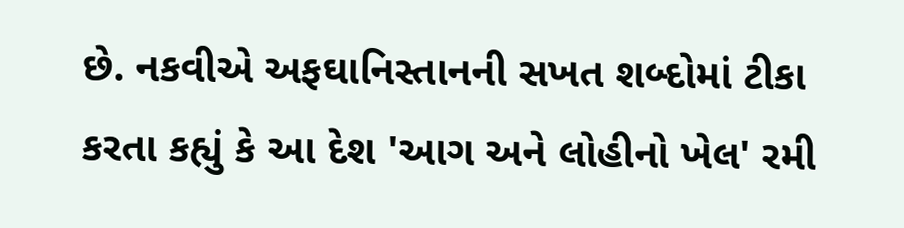છે. નકવીએ અફઘાનિસ્તાનની સખત શબ્દોમાં ટીકા કરતા કહ્યું કે આ દેશ 'આગ અને લોહીનો ખેલ' રમી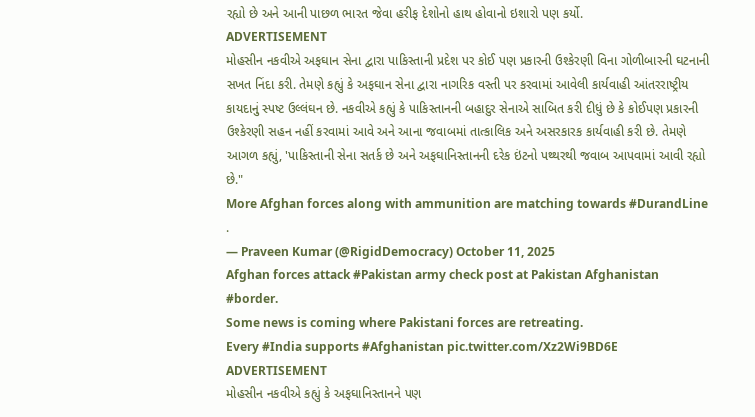રહ્યો છે અને આની પાછળ ભારત જેવા હરીફ દેશોનો હાથ હોવાનો ઇશારો પણ કર્યો.
ADVERTISEMENT
મોહસીન નકવીએ અફઘાન સેના દ્વારા પાકિસ્તાની પ્રદેશ પર કોઈ પણ પ્રકારની ઉશ્કેરણી વિના ગોળીબારની ઘટનાની સખત નિંદા કરી. તેમણે કહ્યું કે અફઘાન સેના દ્વારા નાગરિક વસ્તી પર કરવામાં આવેલી કાર્યવાહી આંતરરાષ્ટ્રીય કાયદાનું સ્પષ્ટ ઉલ્લંઘન છે. નકવીએ કહ્યું કે પાકિસ્તાનની બહાદુર સેનાએ સાબિત કરી દીધું છે કે કોઈપણ પ્રકારની ઉશ્કેરણી સહન નહીં કરવામાં આવે અને આના જવાબમાં તાત્કાલિક અને અસરકારક કાર્યવાહી કરી છે. તેમણે આગળ કહ્યું, 'પાકિસ્તાની સેના સતર્ક છે અને અફઘાનિસ્તાનની દરેક ઇંટનો પથ્થરથી જવાબ આપવામાં આવી રહ્યો છે."
More Afghan forces along with ammunition are matching towards #DurandLine .
— Praveen Kumar (@RigidDemocracy) October 11, 2025
Afghan forces attack #Pakistan army check post at Pakistan Afghanistan #border.
Some news is coming where Pakistani forces are retreating.
Every #India supports #Afghanistan pic.twitter.com/Xz2Wi9BD6E
ADVERTISEMENT
મોહસીન નકવીએ કહ્યું કે અફઘાનિસ્તાનને પણ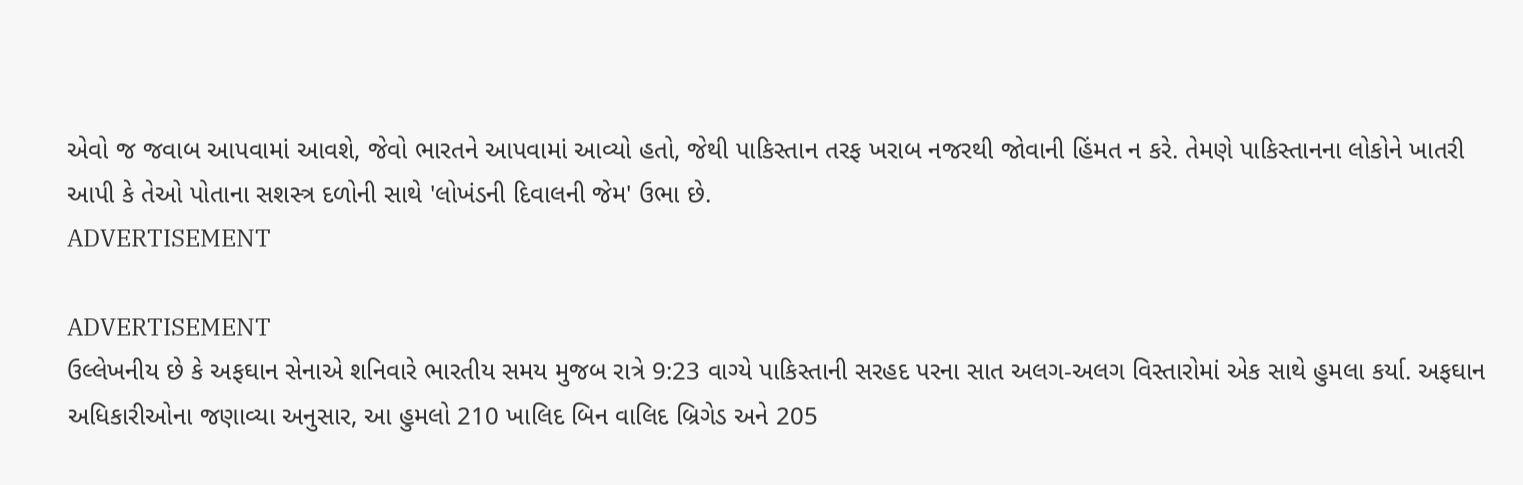એવો જ જવાબ આપવામાં આવશે, જેવો ભારતને આપવામાં આવ્યો હતો, જેથી પાકિસ્તાન તરફ ખરાબ નજરથી જોવાની હિંમત ન કરે. તેમણે પાકિસ્તાનના લોકોને ખાતરી આપી કે તેઓ પોતાના સશસ્ત્ર દળોની સાથે 'લોખંડની દિવાલની જેમ' ઉભા છે.
ADVERTISEMENT

ADVERTISEMENT
ઉલ્લેખનીય છે કે અફઘાન સેનાએ શનિવારે ભારતીય સમય મુજબ રાત્રે 9:23 વાગ્યે પાકિસ્તાની સરહદ પરના સાત અલગ-અલગ વિસ્તારોમાં એક સાથે હુમલા કર્યા. અફઘાન અધિકારીઓના જણાવ્યા અનુસાર, આ હુમલો 210 ખાલિદ બિન વાલિદ બ્રિગેડ અને 205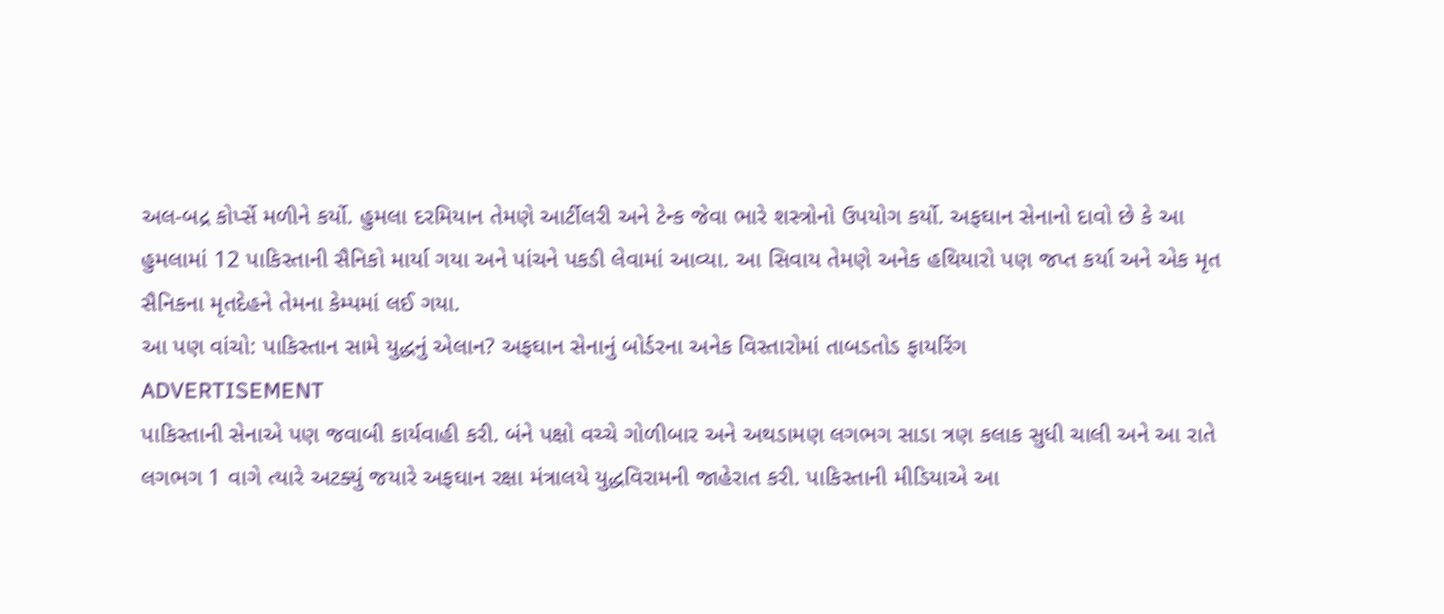અલ-બદ્ર કોર્પ્સે મળીને કર્યો. હુમલા દરમિયાન તેમણે આર્ટીલરી અને ટેન્ક જેવા ભારે શસ્ત્રોનો ઉપયોગ કર્યો. અફઘાન સેનાનો દાવો છે કે આ હુમલામાં 12 પાકિસ્તાની સૈનિકો માર્યા ગયા અને પાંચને પકડી લેવામાં આવ્યા. આ સિવાય તેમણે અનેક હથિયારો પણ જપ્ત કર્યા અને એક મૃત સૈનિકના મૃતદેહને તેમના કેમ્પમાં લઈ ગયા.
આ પણ વાંચો: પાકિસ્તાન સામે યુદ્ધનું એલાન? અફઘાન સેનાનું બોર્ડરના અનેક વિસ્તારોમાં તાબડતોડ ફાયરિંગ
ADVERTISEMENT
પાકિસ્તાની સેનાએ પણ જવાબી કાર્યવાહી કરી. બંને પક્ષો વચ્ચે ગોળીબાર અને અથડામણ લગભગ સાડા ત્રણ કલાક સુધી ચાલી અને આ રાતે લગભગ 1 વાગે ત્યારે અટક્યું જયારે અફઘાન રક્ષા મંત્રાલયે યુદ્ધવિરામની જાહેરાત કરી. પાકિસ્તાની મીડિયાએ આ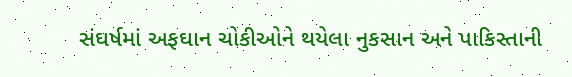સંઘર્ષમાં અફઘાન ચોકીઓને થયેલા નુકસાન અને પાકિસ્તાની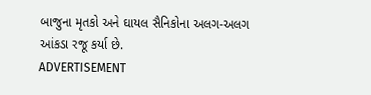બાજુના મૃતકો અને ઘાયલ સૈનિકોના અલગ-અલગ આંકડા રજૂ કર્યા છે.
ADVERTISEMENT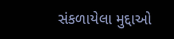સંકળાયેલા મુદ્દાઓ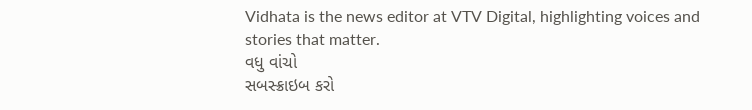Vidhata is the news editor at VTV Digital, highlighting voices and stories that matter.
વધુ વાંચો
સબસ્ક્રાઇબ કરો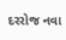દરરોજ નવા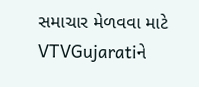સમાચાર મેળવવા માટે VTVGujaratiને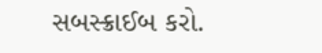સબસ્ક્રાઈબ કરો.